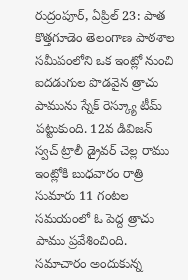రుద్రంపూర్, ఏప్రిల్ 23: పాత కొత్తగూడెం తెలంగాణ పాఠశాల సమీపంలోని ఒక ఇంట్లో నుంచి ఐదడుగుల పొడవైన త్రాచు పామును స్నేక్ రెస్క్యూ టీమ్ పట్టుకుంది. 12వ డివిజన్ స్వచ్ ట్రాలీ డ్రైవర్ చెల్ల రాము ఇంట్లోకి బుధవారం రాత్రి సుమారు 11 గంటల సమయంలో ఓ పెద్ద త్రాచు పాము ప్రవేశించింది.
సమాచారం అందుకున్న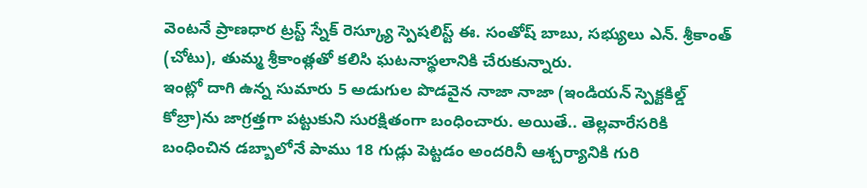వెంటనే ప్రాణధార ట్రస్ట్ స్నేక్ రెస్క్యూ స్పెషలిస్ట్ ఈ. సంతోష్ బాబు, సభ్యులు ఎన్. శ్రీకాంత్ (చోటు), తుమ్మ శ్రీకాంత్లతో కలిసి ఘటనాస్థలానికి చేరుకున్నారు.
ఇంట్లో దాగి ఉన్న సుమారు 5 అడుగుల పొడవైన నాజా నాజా (ఇండియన్ స్పెక్టకిల్డ్ కోబ్రా)ను జాగ్రత్తగా పట్టుకుని సురక్షితంగా బంధించారు. అయితే.. తెల్లవారేసరికి బంధించిన డబ్బాలోనే పాము 18 గుడ్లు పెట్టడం అందరినీ ఆశ్చర్యానికి గురి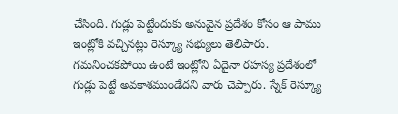చేసింది. గుడ్లు పెట్టేందుకు అనువైన ప్రదేశం కోసం ఆ పాము ఇంట్లోకి వచ్చినట్లు రెస్క్యూ సభ్యులు తెలిపారు. గమనించకపోయి ఉంటే ఇంట్లోని ఏదైనా రహస్య ప్రదేశంలో గుడ్లు పెట్టే అవకాశముండేదని వారు చెప్పారు. స్నేక్ రెస్క్యూ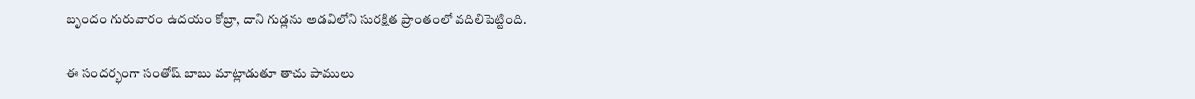బృందం గురువారం ఉదయం కోబ్రా, దాని గుడ్లను అడవిలోని సురక్షిత ప్రాంతంలో వదిలిపెట్టింది.

ఈ సందర్భంగా సంతోష్ బాబు మాట్లాడుతూ తాచు పాములు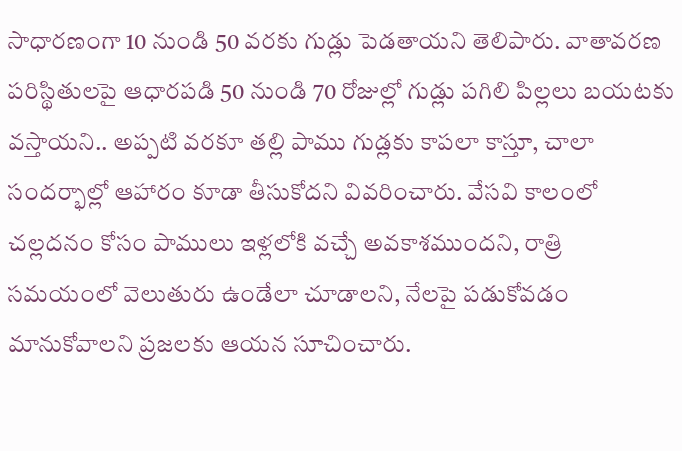సాధారణంగా 10 నుండి 50 వరకు గుడ్లు పెడతాయని తెలిపారు. వాతావరణ పరిస్థితులపై ఆధారపడి 50 నుండి 70 రోజుల్లో గుడ్లు పగిలి పిల్లలు బయటకు వస్తాయని.. అప్పటి వరకూ తల్లి పాము గుడ్లకు కాపలా కాస్తూ, చాలా సందర్భాల్లో ఆహారం కూడా తీసుకోదని వివరించారు. వేసవి కాలంలో చల్లదనం కోసం పాములు ఇళ్లలోకి వచ్చే అవకాశముందని, రాత్రి సమయంలో వెలుతురు ఉండేలా చూడాలని, నేలపై పడుకోవడం మానుకోవాలని ప్రజలకు ఆయన సూచించారు.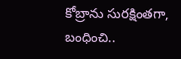కోబ్రాను సురక్షింతగా, బంధించి..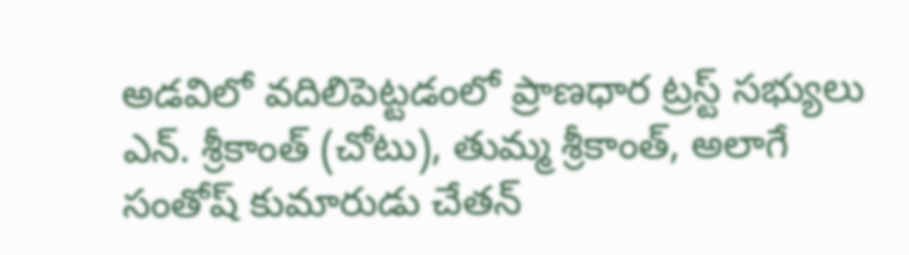అడవిలో వదిలిపెట్టడంలో ప్రాణధార ట్రస్ట్ సభ్యులు ఎన్. శ్రీకాంత్ (చోటు), తుమ్మ శ్రీకాంత్, అలాగే సంతోష్ కుమారుడు చేతన్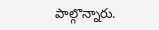పాల్గొన్నారు.